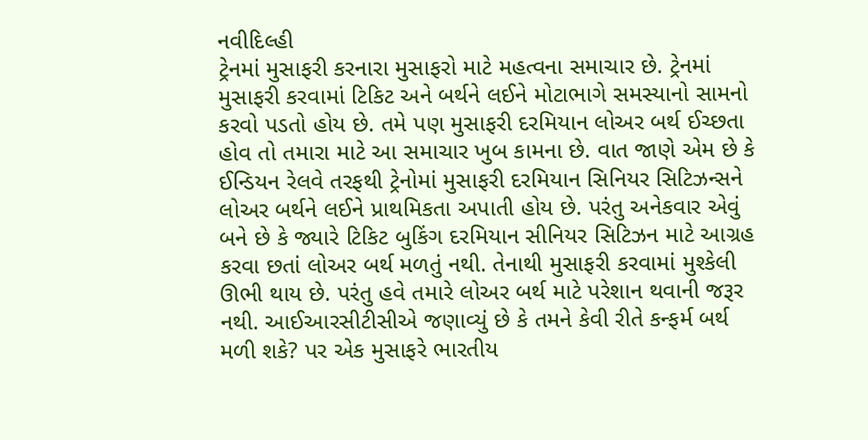નવીદિલ્હી
ટ્રેનમાં મુસાફરી કરનારા મુસાફરો માટે મહત્વના સમાચાર છે. ટ્રેનમાં મુસાફરી કરવામાં ટિકિટ અને બર્થને લઈને મોટાભાગે સમસ્યાનો સામનો કરવો પડતો હોય છે. તમે પણ મુસાફરી દરમિયાન લોઅર બર્થ ઈચ્છતા હોવ તો તમારા માટે આ સમાચાર ખુબ કામના છે. વાત જાણે એમ છે કે ઈન્ડિયન રેલવે તરફથી ટ્રેનોમાં મુસાફરી દરમિયાન સિનિયર સિટિઝન્સને લોઅર બર્થને લઈને પ્રાથમિકતા અપાતી હોય છે. પરંતુ અનેકવાર એવું બને છે કે જ્યારે ટિકિટ બુકિંગ દરમિયાન સીનિયર સિટિઝન માટે આગ્રહ કરવા છતાં લોઅર બર્થ મળતું નથી. તેનાથી મુસાફરી કરવામાં મુશ્કેલી ઊભી થાય છે. પરંતુ હવે તમારે લોઅર બર્થ માટે પરેશાન થવાની જરૂર નથી. આઈઆરસીટીસીએ જણાવ્યું છે કે તમને કેવી રીતે કન્ફર્મ બર્થ મળી શકે? પર એક મુસાફરે ભારતીય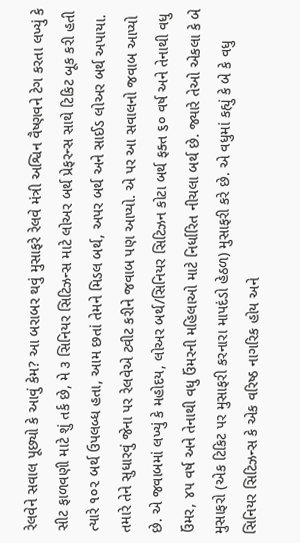રેલવેને સવાલ પૂછ્યો કે આવું કેમ? આ બરાબર થવું મુસાફરે રેલવે મંત્રી અશ્વિન વૈષ્ણવને ટેગ કરતા લખ્યું કે સીટ ફાળવણી માટે શું તર્ક છે, મે ૩ સિનિયર સિટિઝન્સ માટે લોઅર બર્થ પ્રેફરન્સ સાથે ટિકિટ બૂક કરી હતી ત્યારે ૧૦૨ બર્થ ઉપલબ્ધ હતા, આમ છતાં તેમને મિડલ બર્થ, અપર બર્થ અને સાઈડ લોઅર બર્થ અપાયા. તમારે તેને સુધારવું જેના પર રેલવેએ ટ્વીટ કરીને જવાબ પણ આપ્યો. એ પર આ સવાલનો જવાબ આપ્યો છે. એ જવાબમાં લખ્યું કે મહોદય, લોઅર બર્થ/સિનિયર સિટિઝન કોટા બર્થ ફક્ત ૬૦ વર્ષ અને તેનાથી વધુ ઉંમર, ૪૫ વર્ષ અને તેનાથી વધુ ઉંમરની મહિલાઓ માટે નિર્ધારિત નીચલા બર્થ છે. જ્યારે તેઓ એકલા કે બે મુસાફરો (એક ટિકિટ પર મુસાફરી કરનારા માપદંડો હેઠળ) મુસાફરી કરે છે. એ વધુમાં કહ્યું કે બે કે વધુ સિનિયર સિટિઝન્સ કે એક વરિષ્ઠ નાગરિક હોય અને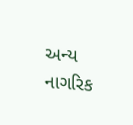અન્ય નાગરિક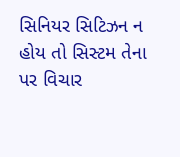સિનિયર સિટિઝન ન હોય તો સિસ્ટમ તેના પર વિચાર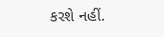કરશે નહીં.